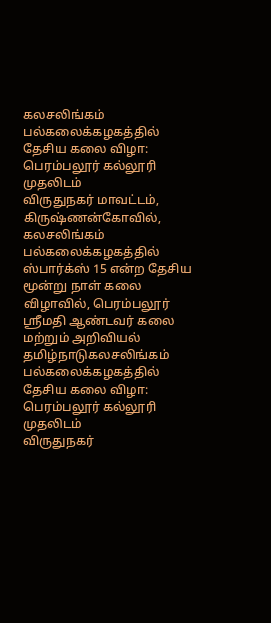கலசலிங்கம் பல்கலைக்கழகத்தில் தேசிய கலை விழா: பெரம்பலூர் கல்லூரி முதலிடம்
விருதுநகர் மாவட்டம், கிருஷ்ணன்கோவில், கலசலிங்கம் பல்கலைக்கழகத்தில் ஸ்பார்க்ஸ் 15 என்ற தேசிய மூன்று நாள் கலை விழாவில், பெரம்பலூர் ஸ்ரீமதி ஆண்டவர் கலை மற்றும் அறிவியல்
தமிழ்நாடுகலசலிங்கம் பல்கலைக்கழகத்தில் தேசிய கலை விழா: பெரம்பலூர் கல்லூரி முதலிடம்
விருதுநகர்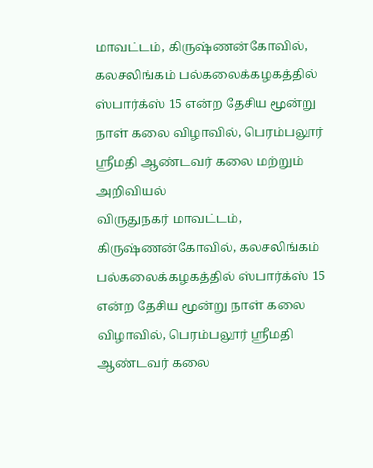மாவட்டம், கிருஷ்ணன்கோவில், கலசலிங்கம் பல்கலைக்கழகத்தில் ஸ்பார்க்ஸ் 15 என்ற தேசிய மூன்று நாள் கலை விழாவில், பெரம்பலூர் ஸ்ரீமதி ஆண்டவர் கலை மற்றும் அறிவியல்
விருதுநகர் மாவட்டம், கிருஷ்ணன்கோவில், கலசலிங்கம் பல்கலைக்கழகத்தில் ஸ்பார்க்ஸ் 15 என்ற தேசிய மூன்று நாள் கலை விழாவில், பெரம்பலூர் ஸ்ரீமதி ஆண்டவர் கலை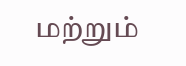மற்றும்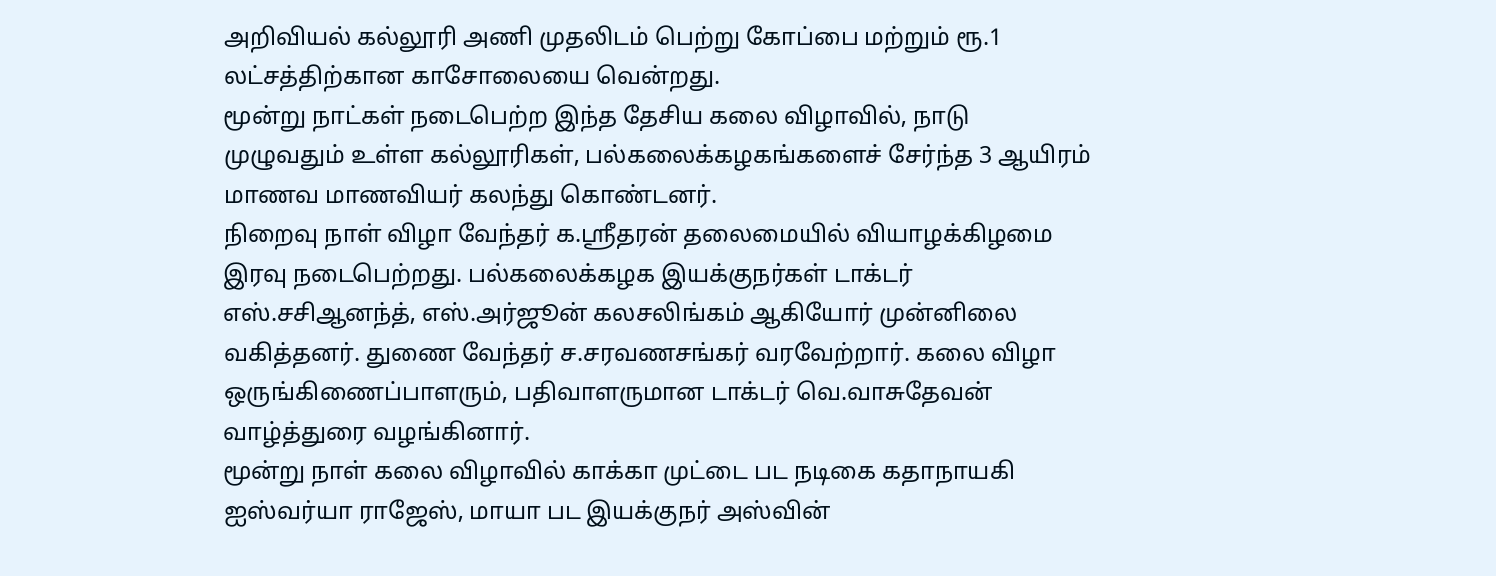அறிவியல் கல்லூரி அணி முதலிடம் பெற்று கோப்பை மற்றும் ரூ.1 லட்சத்திற்கான காசோலையை வென்றது.
மூன்று நாட்கள் நடைபெற்ற இந்த தேசிய கலை விழாவில், நாடு முழுவதும் உள்ள கல்லூரிகள், பல்கலைக்கழகங்களைச் சேர்ந்த 3 ஆயிரம் மாணவ மாணவியர் கலந்து கொண்டனர்.
நிறைவு நாள் விழா வேந்தர் க.ஸ்ரீதரன் தலைமையில் வியாழக்கிழமை இரவு நடைபெற்றது. பல்கலைக்கழக இயக்குநர்கள் டாக்டர் எஸ்.சசிஆனந்த், எஸ்.அர்ஜூன் கலசலிங்கம் ஆகியோர் முன்னிலை வகித்தனர். துணை வேந்தர் ச.சரவணசங்கர் வரவேற்றார். கலை விழா ஒருங்கிணைப்பாளரும், பதிவாளருமான டாக்டர் வெ.வாசுதேவன் வாழ்த்துரை வழங்கினார்.
மூன்று நாள் கலை விழாவில் காக்கா முட்டை பட நடிகை கதாநாயகி ஐஸ்வர்யா ராஜேஸ், மாயா பட இயக்குநர் அஸ்வின்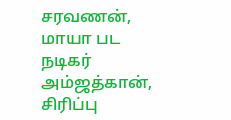சரவணன், மாயா பட நடிகர் அம்ஜத்கான், சிரிப்பு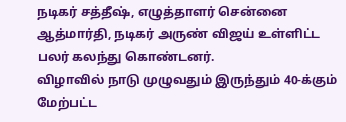நடிகர் சத்தீஷ், எழுத்தாளர் சென்னை ஆத்மார்தி, நடிகர் அருண் விஜய் உள்ளிட்ட பலர் கலந்து கொண்டனர்.
விழாவில் நாடு முழுவதும் இருந்தும் 40-க்கும் மேற்பட்ட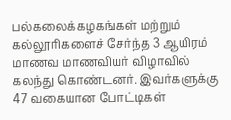பல்கலைக்கழகங்கள் மற்றும் கல்லூரிகளைச் சேர்ந்த 3 ஆயிரம் மாணவ மாணவியர் விழாவில் கலந்து கொண்டனர். இவர்களுக்கு 47 வகையான போட்டிகள்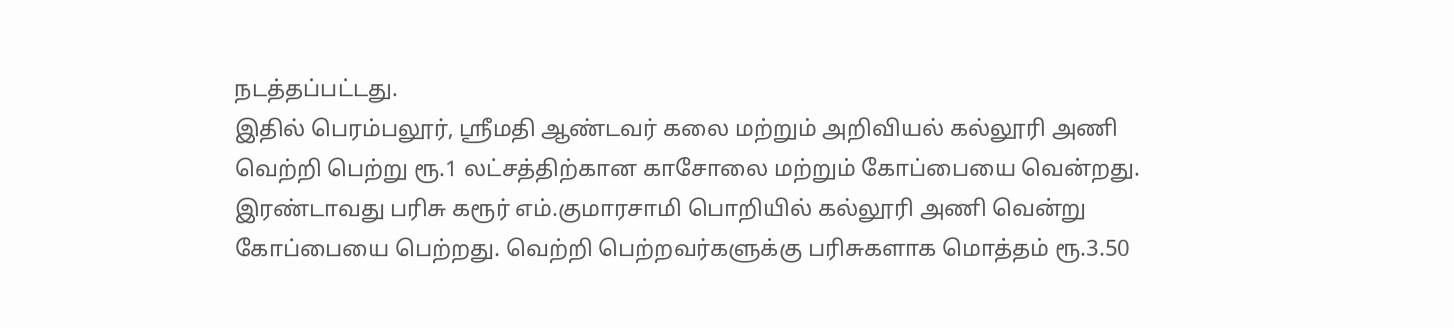நடத்தப்பட்டது.
இதில் பெரம்பலூர், ஸ்ரீமதி ஆண்டவர் கலை மற்றும் அறிவியல் கல்லூரி அணி வெற்றி பெற்று ரூ.1 லட்சத்திற்கான காசோலை மற்றும் கோப்பையை வென்றது. இரண்டாவது பரிசு கரூர் எம்.குமாரசாமி பொறியில் கல்லூரி அணி வென்று கோப்பையை பெற்றது. வெற்றி பெற்றவர்களுக்கு பரிசுகளாக மொத்தம் ரூ.3.50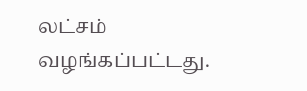லட்சம் வழங்கப்பட்டது.